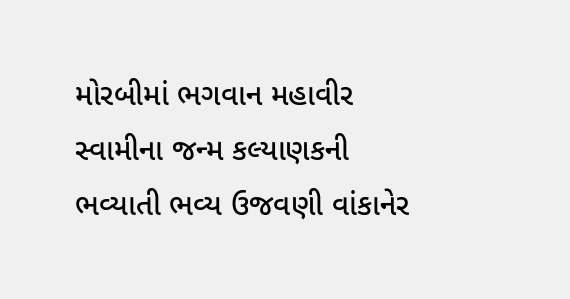મોરબીમાં ભગવાન મહાવીર સ્વામીના જન્મ કલ્યાણકની ભવ્યાતી ભવ્ય ઉજવણી વાંકાનેર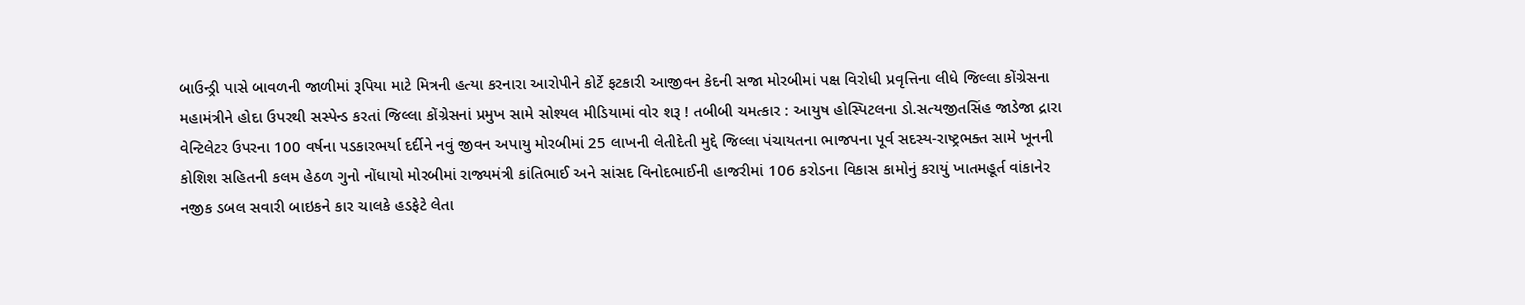બાઉન્ડ્રી પાસે બાવળની જાળીમાં રૂપિયા માટે મિત્રની હત્યા કરનારા આરોપીને કોર્ટે ફટકારી આજીવન કેદની સજા મોરબીમાં પક્ષ વિરોધી પ્રવૃત્તિના લીધે જિલ્લા કોંગ્રેસના મહામંત્રીને હોદા ઉપરથી સસ્પેન્ડ કરતાં જિલ્લા કોંગ્રેસનાં પ્રમુખ સામે સોશ્યલ મીડિયામાં વોર શરૂ ! તબીબી ચમત્કાર : આયુષ હોસ્પિટલના ડો.સત્યજીતસિંહ જાડેજા દ્રારા વેન્ટિલેટર ઉપરના 100 વર્ષના પડકારભર્યા દર્દીને નવું જીવન અપાયુ મોરબીમાં 25 લાખની લેતીદેતી મુદ્દે જિલ્લા પંચાયતના ભાજપના પૂર્વ સદસ્ય-રાષ્ટ્રભક્ત સામે ખૂનની કોશિશ સહિતની કલમ હેઠળ ગુનો નોંધાયો મોરબીમાં રાજ્યમંત્રી કાંતિભાઈ અને સાંસદ વિનોદભાઈની હાજરીમાં 106 કરોડના વિકાસ કામોનું કરાયું ખાતમહૂર્ત વાંકાનેર નજીક ડબલ સવારી બાઇકને કાર ચાલકે હડફેટે લેતા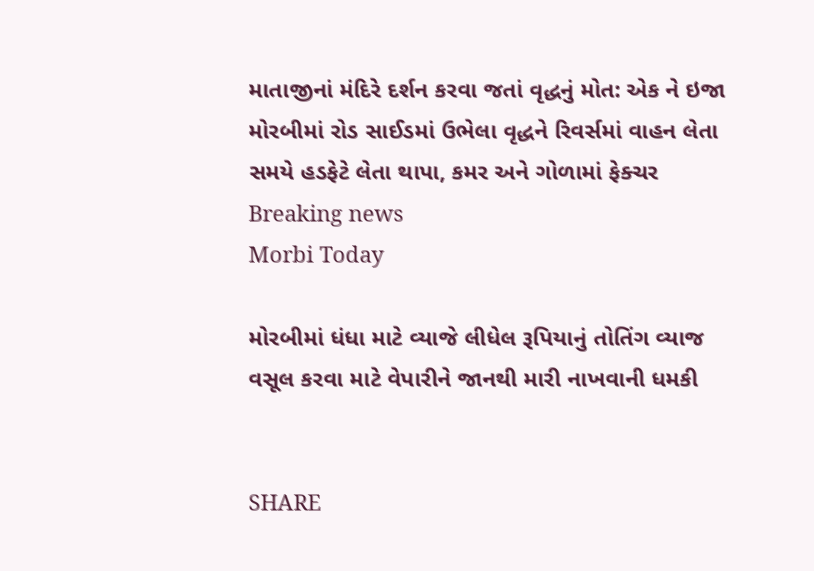માતાજીનાં મંદિરે દર્શન કરવા જતાં વૃદ્ધનું મોત: એક ને ઇજા મોરબીમાં રોડ સાઈડમાં ઉભેલા વૃદ્ધને રિવર્સમાં વાહન લેતા સમયે હડફેટે લેતા થાપા, કમર અને ગોળામાં ફેક્ચર
Breaking news
Morbi Today

મોરબીમાં ધંધા માટે વ્યાજે લીધેલ રૂપિયાનું તોતિંગ વ્યાજ વસૂલ કરવા માટે વેપારીને જાનથી મારી નાખવાની ધમકી


SHARE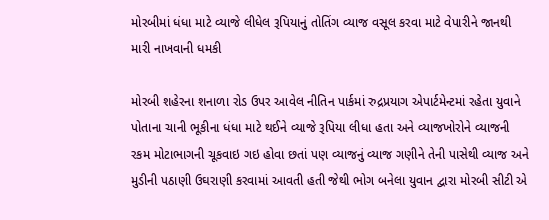મોરબીમાં ધંધા માટે વ્યાજે લીધેલ રૂપિયાનું તોતિંગ વ્યાજ વસૂલ કરવા માટે વેપારીને જાનથી મારી નાખવાની ધમકી

મોરબી શહેરના શનાળા રોડ ઉપર આવેલ નીતિન પાર્કમાં રુદ્રપ્રયાગ એપાર્ટમેન્ટમાં રહેતા યુવાને પોતાના ચાની ભૂકીના ધંધા માટે થઈને વ્યાજે રૂપિયા લીધા હતા અને વ્યાજખોરોને વ્યાજની રકમ મોટાભાગની ચૂકવાઇ ગઇ હોવા છતાં પણ વ્યાજનું વ્યાજ ગણીને તેની પાસેથી વ્યાજ અને મુડીની પઠાણી ઉઘરાણી કરવામાં આવતી હતી જેથી ભોગ બનેલા યુવાન દ્વારા મોરબી સીટી એ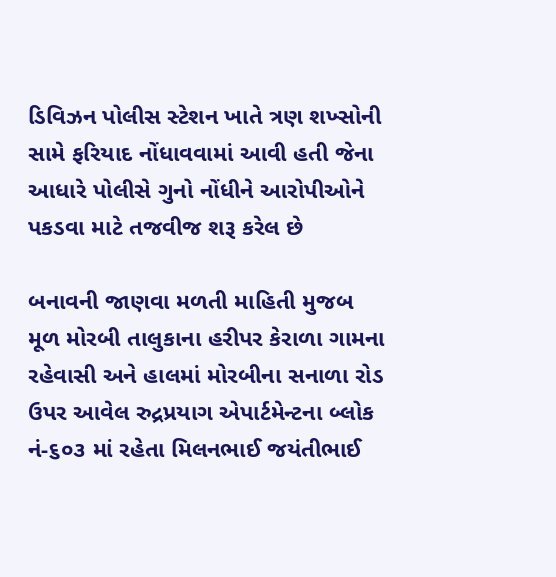ડિવિઝન પોલીસ સ્ટેશન ખાતે ત્રણ શખ્સોની સામે ફરિયાદ નોંધાવવામાં આવી હતી જેના આધારે પોલીસે ગુનો નોંધીને આરોપીઓને પકડવા માટે તજવીજ શરૂ કરેલ છે

બનાવની જાણવા મળતી માહિતી મુજબ મૂળ મોરબી તાલુકાના હરીપર કેરાળા ગામના રહેવાસી અને હાલમાં મોરબીના સનાળા રોડ ઉપર આવેલ રુદ્રપ્રયાગ એપાર્ટમેન્ટના બ્લોક નં-૬૦૩ માં રહેતા મિલનભાઈ જયંતીભાઈ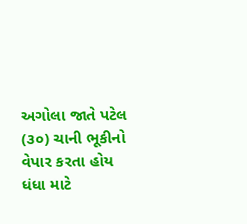અગોલા જાતે પટેલ (૩૦) ચાની ભૂકીનો વેપાર કરતા હોય ધંધા માટે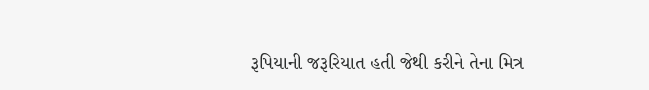રૂપિયાની જરૂરિયાત હતી જેથી કરીને તેના મિત્ર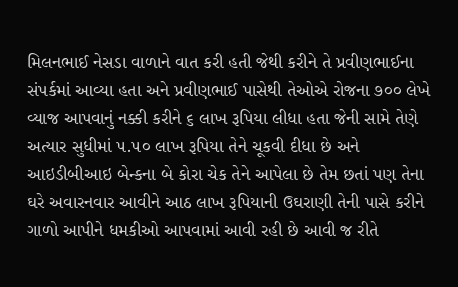મિલનભાઈ નેસડા વાળાને વાત કરી હતી જેથી કરીને તે પ્રવીણભાઈના સંપર્કમાં આવ્યા હતા અને પ્રવીણભાઈ પાસેથી તેઓએ રોજના ૭૦૦ લેખે વ્યાજ આપવાનું નક્કી કરીને ૬ લાખ રૂપિયા લીધા હતા જેની સામે તેણે અત્યાર સુધીમાં ૫.૫૦ લાખ રૂપિયા તેને ચૂકવી દીધા છે અને આઇડીબીઆઇ બેન્કના બે કોરા ચેક તેને આપેલા છે તેમ છતાં પણ તેના ઘરે અવારનવાર આવીને આઠ લાખ રૂપિયાની ઉઘરાણી તેની પાસે કરીને ગાળો આપીને ધમકીઓ આપવામાં આવી રહી છે આવી જ રીતે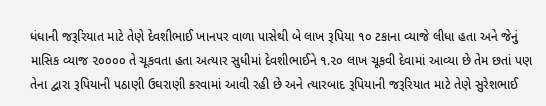ધંધાની જરૂરિયાત માટે તેણે દેવશીભાઈ ખાનપર વાળા પાસેથી બે લાખ રૂપિયા ૧૦ ટકાના વ્યાજે લીધા હતા અને જેનું માસિક વ્યાજ ૨૦૦૦૦ તે ચૂકવતા હતા અત્યાર સુધીમાં દેવશીભાઈને ૧.૨૦ લાખ ચૂકવી દેવામાં આવ્યા છે તેમ છતાં પણ તેના દ્વારા રૂપિયાની પઠાણી ઉઘરાણી કરવામાં આવી રહી છે અને ત્યારબાદ રૂપિયાની જરૂરિયાત માટે તેણે સુરેશભાઈ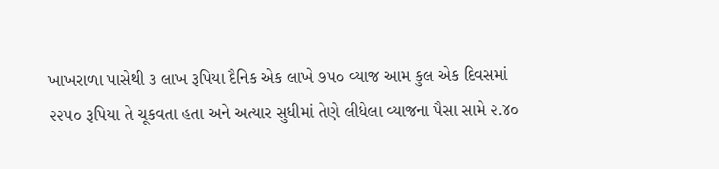ખાખરાળા પાસેથી ૩ લાખ રૂપિયા દૈનિક એક લાખે ૭૫૦ વ્યાજ આમ કુલ એક દિવસમાં ૨૨૫૦ રૂપિયા તે ચૂકવતા હતા અને અત્યાર સુધીમાં તેણે લીધેલા વ્યાજના પૈસા સામે ૨.૪૦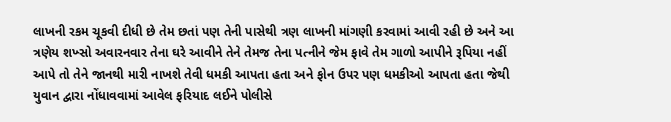લાખની રકમ ચૂકવી દીધી છે તેમ છતાં પણ તેની પાસેથી ત્રણ લાખની માંગણી કરવામાં આવી રહી છે અને આ ત્રણેય શખ્સો અવારનવાર તેના ઘરે આવીને તેને તેમજ તેના પત્નીને જેમ ફાવે તેમ ગાળો આપીને રૂપિયા નહીં આપે તો તેને જાનથી મારી નાખશે તેવી ધમકી આપતા હતા અને ફોન ઉપર પણ ધમકીઓ આપતા હતા જેથી યુવાન દ્વારા નોંધાવવામાં આવેલ ફરિયાદ લઈને પોલીસે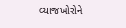વ્યાજખોરોને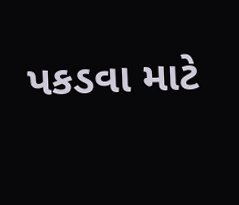પકડવા માટે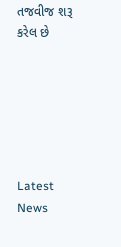તજવીજ શરૂ કરેલ છે






Latest News